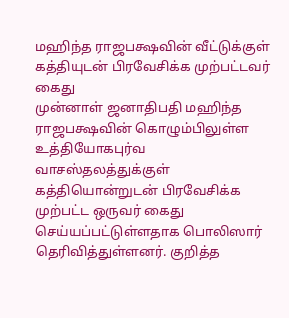மஹிந்த ராஜபக்ஷவின் வீட்டுக்குள் கத்தியுடன் பிரவேசிக்க முற்பட்டவர் கைது
முன்னாள் ஜனாதிபதி மஹிந்த ராஜபக்ஷவின் கொழும்பிலுள்ள உத்தியோகபுர்வ வாசஸ்தலத்துக்குள் கத்தியொன்றுடன் பிரவேசிக்க முற்பட்ட ஒருவர் கைது செய்யப்பட்டுள்ளதாக பொலிஸார் தெரிவித்துள்ளனர். குறித்த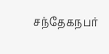சந்தேகநபர்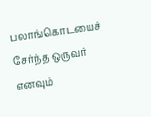பலாங்கொடயைச் சேர்ந்த ஒருவர் எனவும்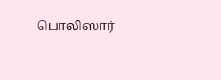பொலிஸார்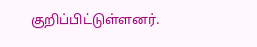குறிப்பிட்டுள்ளனர்.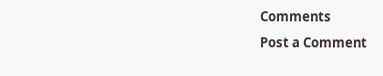Comments
Post a Comment